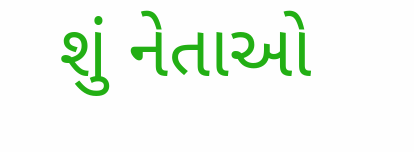શું નેતાઓ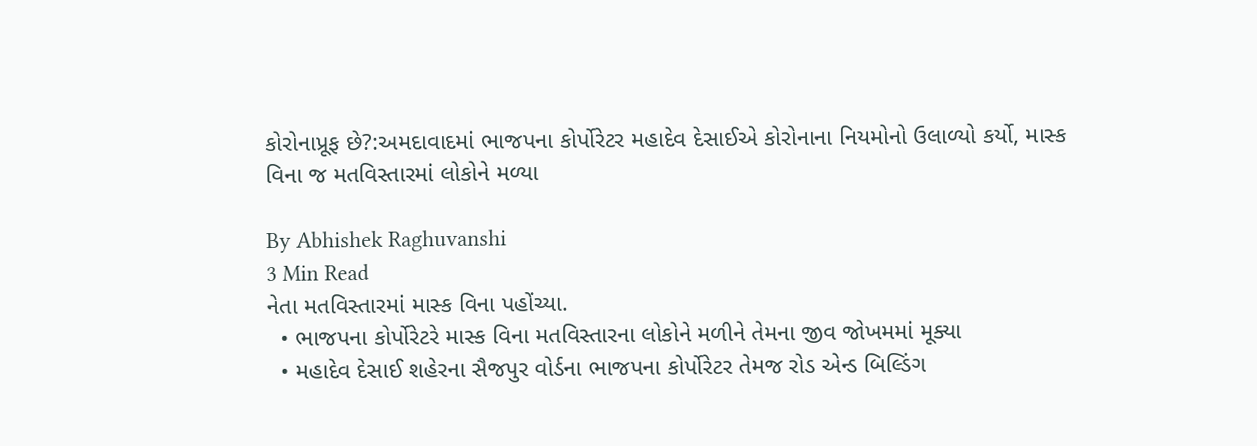કોરોનાપ્રૂફ છે?:અમદાવાદમાં ભાજપના કોર્પોરેટર મહાદેવ દેસાઈએ કોરોનાના નિયમોનો ઉલાળ્યો કર્યો, માસ્ક વિના જ મતવિસ્તારમાં લોકોને મળ્યા

By Abhishek Raghuvanshi
3 Min Read
નેતા મતવિસ્તારમાં માસ્ક વિના પહોંચ્યા.
  • ભાજપના કોર્પોરેટરે માસ્ક વિના મતવિસ્તારના લોકોને મળીને તેમના જીવ જોખમમાં મૂક્યા
  • મહાદેવ દેસાઈ શહેરના સૈજપુર વોર્ડના ભાજપના કોર્પોરેટર તેમજ રોડ એન્ડ બિલ્ડિંગ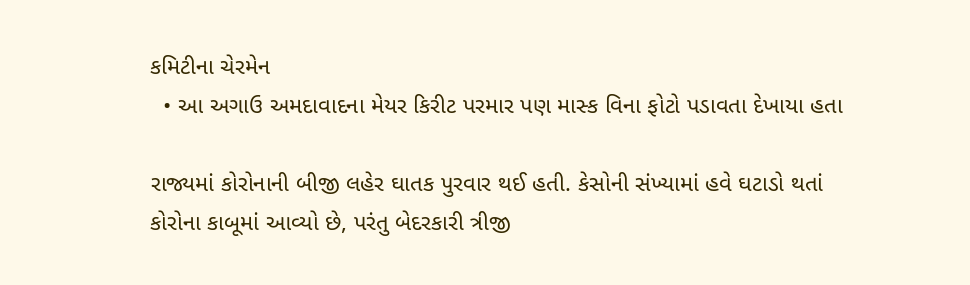કમિટીના ચેરમેન
  • આ અગાઉ અમદાવાદના મેયર કિરીટ પરમાર પણ માસ્ક વિના ફોટો પડાવતા દેખાયા હતા

રાજ્યમાં કોરોનાની બીજી લહેર ઘાતક પુરવાર થઈ હતી. કેસોની સંખ્યામાં હવે ઘટાડો થતાં કોરોના કાબૂમાં આવ્યો છે, પરંતુ બેદરકારી ત્રીજી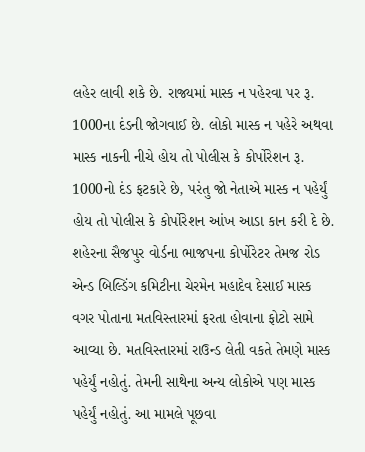લહેર લાવી શકે છે. રાજ્યમાં માસ્ક ન પહેરવા પર રૂ. 1000ના દંડની જોગવાઈ છે. લોકો માસ્ક ન પહેરે અથવા માસ્ક નાકની નીચે હોય તો પોલીસ કે કોર્પોરેશન રૂ. 1000નો દંડ ફટકારે છે, પરંતુ જો નેતાએ માસ્ક ન પહેર્યું હોય તો પોલીસ કે કોર્પોરેશન આંખ આડા કાન કરી દે છે. શહેરના સૈજપુર વોર્ડના ભાજપના કોર્પોરેટર તેમજ રોડ એન્ડ બિલ્ડિંગ કમિટીના ચેરમેન મહાદેવ દેસાઈ માસ્ક વગર પોતાના મતવિસ્તારમાં ફરતા હોવાના ફોટો સામે આવ્યા છે. મતવિસ્તારમાં રાઉન્ડ લેતી વકતે તેમણે માસ્ક પહેર્યું નહોતું. તેમની સાથેના અન્ય લોકોએ પણ માસ્ક પહેર્યું નહોતું. આ મામલે પૂછવા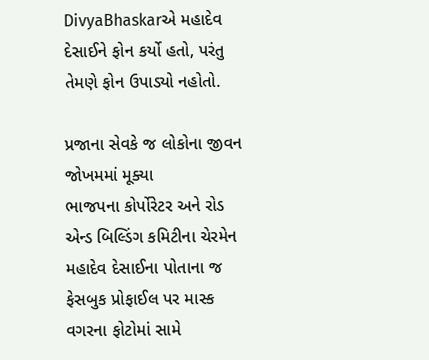DivyaBhaskarએ મહાદેવ દેસાઈને ફોન કર્યો હતો, પરંતુ તેમણે ફોન ઉપાડ્યો નહોતો.

પ્રજાના સેવકે જ લોકોના જીવન જોખમમાં મૂક્યા
ભાજપના કોર્પોરેટર અને રોડ એન્ડ બિલ્ડિંગ કમિટીના ચેરમેન મહાદેવ દેસાઈના પોતાના જ ફેસબુક પ્રોફાઈલ પર માસ્ક વગરના ફોટોમાં સામે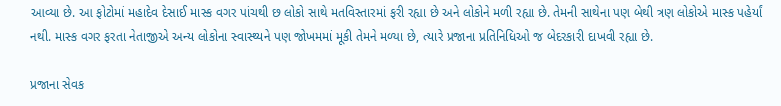આવ્યા છે. આ ફોટોમાં મહાદેવ દેસાઈ માસ્ક વગર પાંચથી છ લોકો સાથે મતવિસ્તારમાં ફરી રહ્યા છે અને લોકોને મળી રહ્યા છે. તેમની સાથેના પણ બેથી ત્રણ લોકોએ માસ્ક પહેર્યાં નથી. માસ્ક વગર ફરતા નેતાજીએ અન્ય લોકોના સ્વાસ્થ્યને પણ જોખમમાં મૂકી તેમને મળ્યા છે, ત્યારે પ્રજાના પ્રતિનિધિઓ જ બેદરકારી દાખવી રહ્યા છે.

પ્રજાના સેવક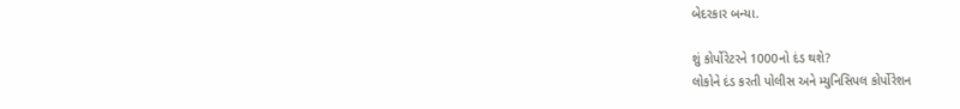બેદરકાર બન્યા.

શું કોર્પોરેટરને 1000નો દંડ થશે?
લોકોને દંડ કરતી પોલીસ અને મ્યુનિસિપલ કોર્પોરેશન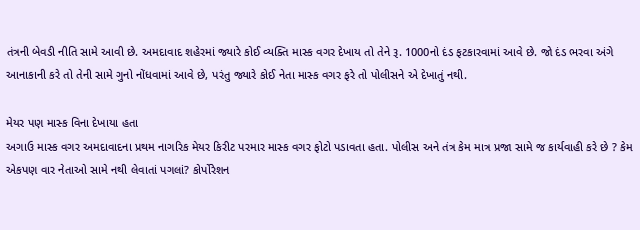તંત્રની બેવડી નીતિ સામે આવી છે. અમદાવાદ શહેરમાં જ્યારે કોઈ વ્યક્તિ માસ્ક વગર દેખાય તો તેને રૂ. 1000નો દંડ ફટકારવામાં આવે છે. જો દંડ ભરવા અંગે આનાકાની કરે તો તેની સામે ગુનો નોંધવામાં આવે છે, પરંતુ જ્યારે કોઈ નેતા માસ્ક વગર ફરે તો પોલીસને એ દેખાતું નથી.

મેયર પણ માસ્ક વિના દેખાયા હતા
અગાઉ માસ્ક વગર અમદાવાદના પ્રથમ નાગરિક મેયર કિરીટ પરમાર માસ્ક વગર ફોટો પડાવતા હતા. પોલીસ અને તંત્ર કેમ માત્ર પ્રજા સામે જ કાર્યવાહી કરે છે ? કેમ એકપણ વાર નેતાઓ સામે નથી લેવાતાં પગલાં? કોર્પોરેશન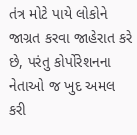તંત્ર મોટે પાયે લોકોને જાગ્રત કરવા જાહેરાત કરે છે, પરંતુ કોર્પોરેશનના નેતાઓ જ ખુદ અમલ કરી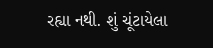રહ્યા નથી. શું ચૂંટાયેલા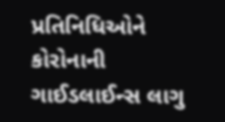પ્રતિનિધિઓને કોરોનાની ગાઈડલાઈન્સ લાગુ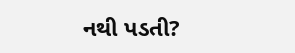નથી પડતી?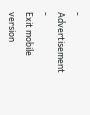- Advertisement -
Exit mobile version